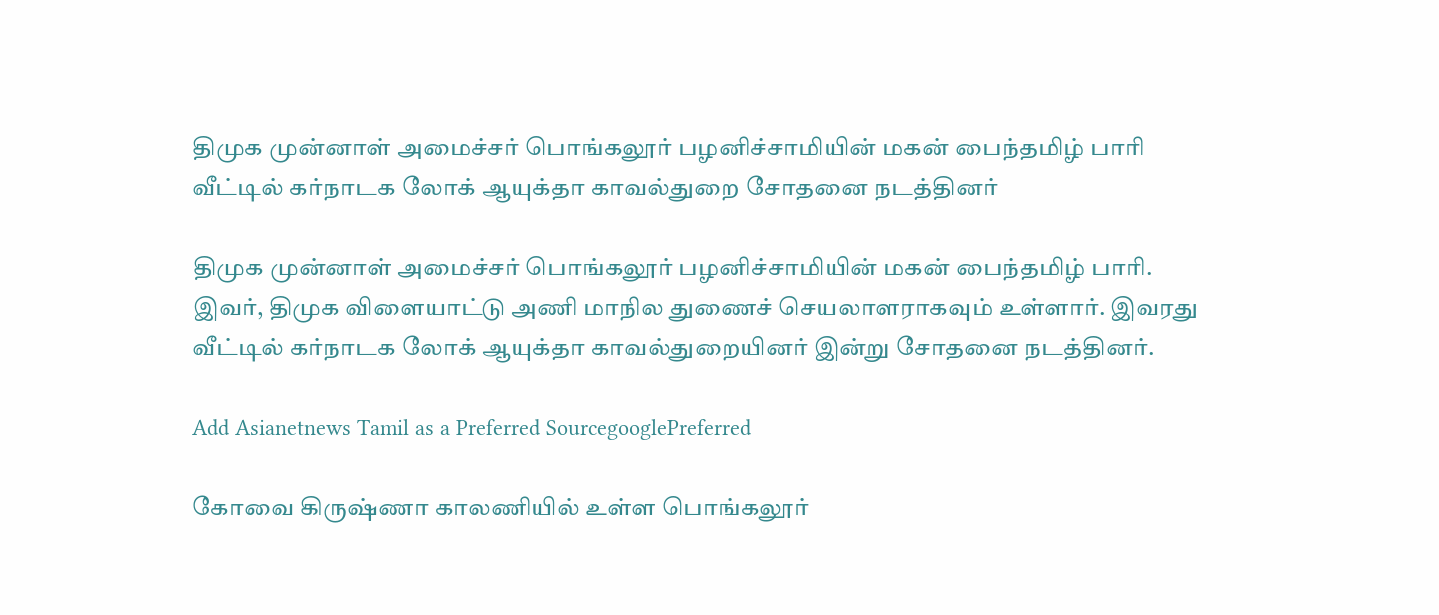திமுக முன்னாள் அமைச்சர் பொங்கலூர் பழனிச்சாமியின் மகன் பைந்தமிழ் பாரி வீட்டில் கர்நாடக லோக் ஆயுக்தா காவல்துறை சோதனை நடத்தினர்

திமுக முன்னாள் அமைச்சர் பொங்கலூர் பழனிச்சாமியின் மகன் பைந்தமிழ் பாரி. இவர், திமுக விளையாட்டு அணி மாநில துணைச் செயலாளராகவும் உள்ளார். இவரது வீட்டில் கர்நாடக லோக் ஆயுக்தா காவல்துறையினர் இன்று சோதனை நடத்தினர்.

Add Asianetnews Tamil as a Preferred SourcegooglePreferred

கோவை கிருஷ்ணா காலணியில் உள்ள பொங்கலூர்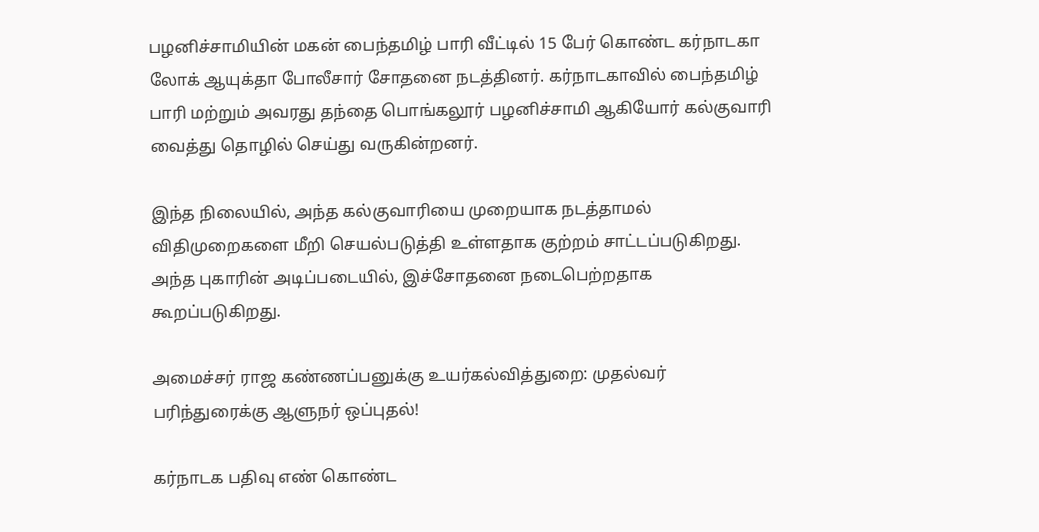பழனிச்சாமியின் மகன் பைந்தமிழ் பாரி வீட்டில் 15 பேர் கொண்ட கர்நாடகா லோக் ஆயுக்தா போலீசார் சோதனை நடத்தினர். கர்நாடகாவில் பைந்தமிழ் பாரி மற்றும் அவரது தந்தை பொங்கலூர் பழனிச்சாமி ஆகியோர் கல்குவாரி வைத்து தொழில் செய்து வருகின்றனர்.

இந்த நிலையில், அந்த கல்குவாரியை முறையாக நடத்தாமல் விதிமுறைகளை மீறி செயல்படுத்தி உள்ளதாக குற்றம் சாட்டப்படுகிறது. அந்த புகாரின் அடிப்படையில், இச்சோதனை நடைபெற்றதாக கூறப்படுகிறது.

அமைச்சர் ராஜ கண்ணப்பனுக்கு உயர்கல்வித்துறை: முதல்வர் பரிந்துரைக்கு ஆளுநர் ஒப்புதல்!

கர்நாடக பதிவு எண் கொண்ட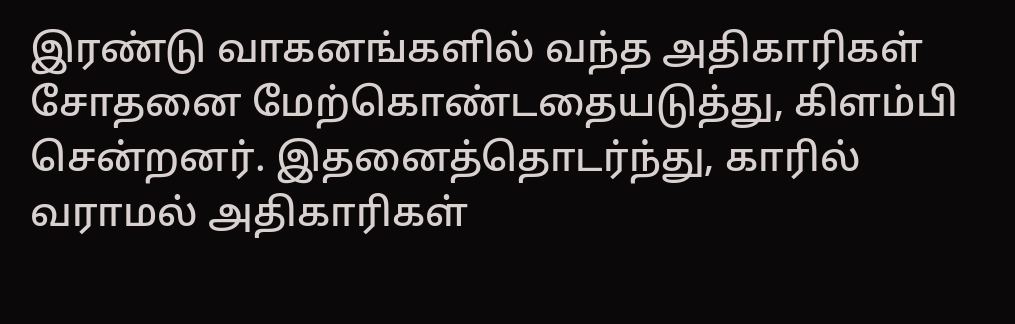இரண்டு வாகனங்களில் வந்த அதிகாரிகள் சோதனை மேற்கொண்டதையடுத்து, கிளம்பி சென்றனர். இதனைத்தொடர்ந்து, காரில் வராமல் அதிகாரிகள்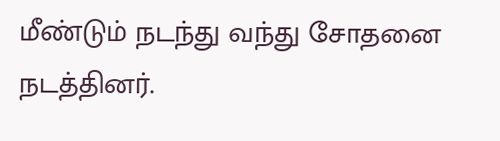மீண்டும் நடந்து வந்து சோதனை நடத்தினர்.